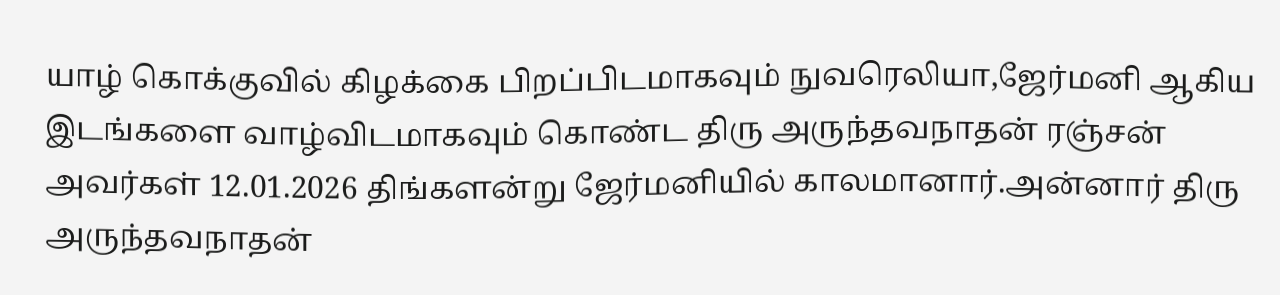யாழ் கொக்குவில் கிழக்கை பிறப்பிடமாகவும் நுவரெலியா,ஜேர்மனி ஆகிய இடங்களை வாழ்விடமாகவும் கொண்ட திரு அருந்தவநாதன் ரஞ்சன் அவர்கள் 12.01.2026 திங்களன்று ஜேர்மனியில் காலமானார்.அன்னார் திரு அருந்தவநாதன்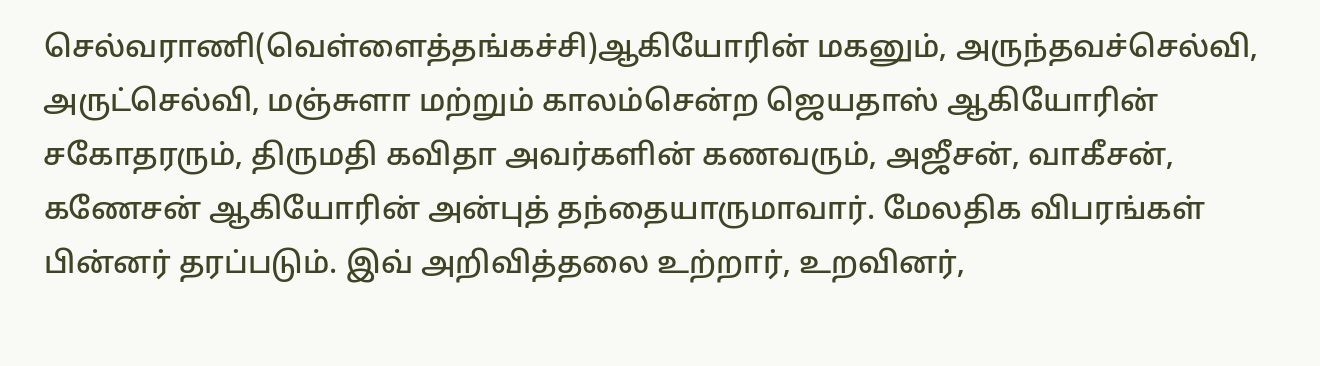செல்வராணி(வெள்ளைத்தங்கச்சி)ஆகியோரின் மகனும், அருந்தவச்செல்வி, அருட்செல்வி, மஞ்சுளா மற்றும் காலம்சென்ற ஜெயதாஸ் ஆகியோரின் சகோதரரும், திருமதி கவிதா அவர்களின் கணவரும், அஜீசன், வாகீசன், கணேசன் ஆகியோரின் அன்புத் தந்தையாருமாவார். மேலதிக விபரங்கள் பின்னர் தரப்படும். இவ் அறிவித்தலை உற்றார், உறவினர்,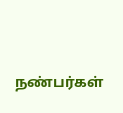நண்பர்கள்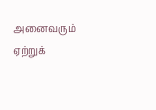அனைவரும் ஏற்றுக்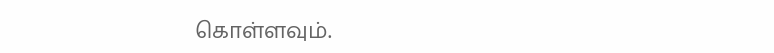கொள்ளவும்.